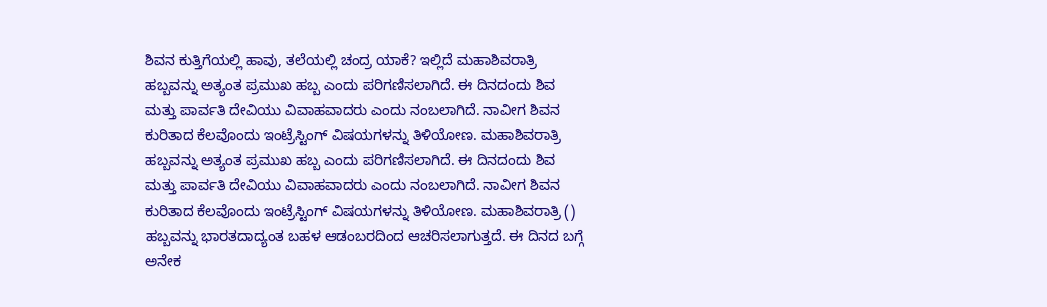ಶಿವನ ಕುತ್ತಿಗೆಯಲ್ಲಿ ಹಾವು, ತಲೆಯಲ್ಲಿ ಚಂದ್ರ ಯಾಕೆ? ಇಲ್ಲಿದೆ ಮಹಾಶಿವರಾತ್ರಿ ಹಬ್ಬವನ್ನು ಅತ್ಯಂತ ಪ್ರಮುಖ ಹಬ್ಬ ಎಂದು ಪರಿಗಣಿಸಲಾಗಿದೆ. ಈ ದಿನದಂದು ಶಿವ ಮತ್ತು ಪಾರ್ವತಿ ದೇವಿಯು ವಿವಾಹವಾದರು ಎಂದು ನಂಬಲಾಗಿದೆ. ನಾವೀಗ ಶಿವನ ಕುರಿತಾದ ಕೆಲವೊಂದು ಇಂಟ್ರೆಸ್ಟಿಂಗ್ ವಿಷಯಗಳನ್ನು ತಿಳಿಯೋಣ. ಮಹಾಶಿವರಾತ್ರಿ ಹಬ್ಬವನ್ನು ಅತ್ಯಂತ ಪ್ರಮುಖ ಹಬ್ಬ ಎಂದು ಪರಿಗಣಿಸಲಾಗಿದೆ. ಈ ದಿನದಂದು ಶಿವ ಮತ್ತು ಪಾರ್ವತಿ ದೇವಿಯು ವಿವಾಹವಾದರು ಎಂದು ನಂಬಲಾಗಿದೆ. ನಾವೀಗ ಶಿವನ ಕುರಿತಾದ ಕೆಲವೊಂದು ಇಂಟ್ರೆಸ್ಟಿಂಗ್ ವಿಷಯಗಳನ್ನು ತಿಳಿಯೋಣ. ಮಹಾಶಿವರಾತ್ರಿ () ಹಬ್ಬವನ್ನು ಭಾರತದಾದ್ಯಂತ ಬಹಳ ಆಡಂಬರದಿಂದ ಆಚರಿಸಲಾಗುತ್ತದೆ. ಈ ದಿನದ ಬಗ್ಗೆ ಅನೇಕ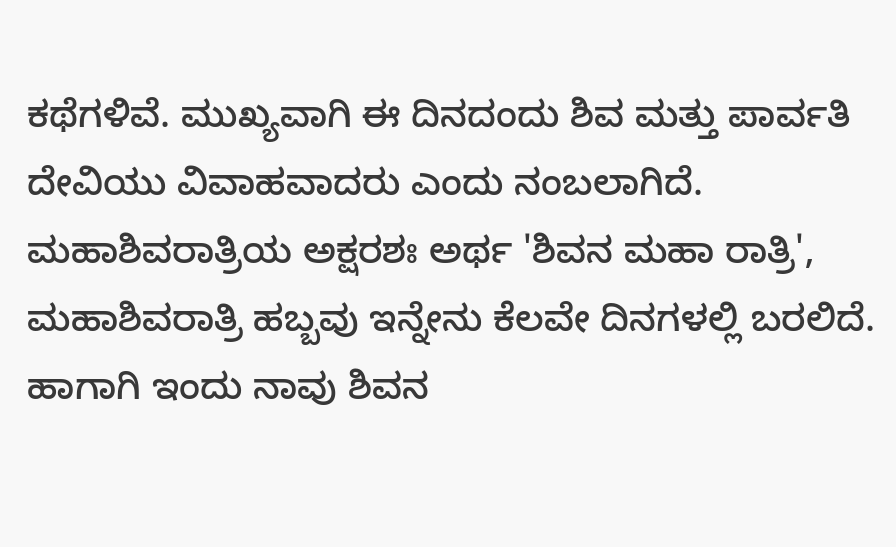ಕಥೆಗಳಿವೆ. ಮುಖ್ಯವಾಗಿ ಈ ದಿನದಂದು ಶಿವ ಮತ್ತು ಪಾರ್ವತಿ ದೇವಿಯು ವಿವಾಹವಾದರು ಎಂದು ನಂಬಲಾಗಿದೆ. ಮಹಾಶಿವರಾತ್ರಿಯ ಅಕ್ಷರಶಃ ಅರ್ಥ 'ಶಿವನ ಮಹಾ ರಾತ್ರಿ', ಮಹಾಶಿವರಾತ್ರಿ ಹಬ್ಬವು ಇನ್ನೇನು ಕೆಲವೇ ದಿನಗಳಲ್ಲಿ ಬರಲಿದೆ. ಹಾಗಾಗಿ ಇಂದು ನಾವು ಶಿವನ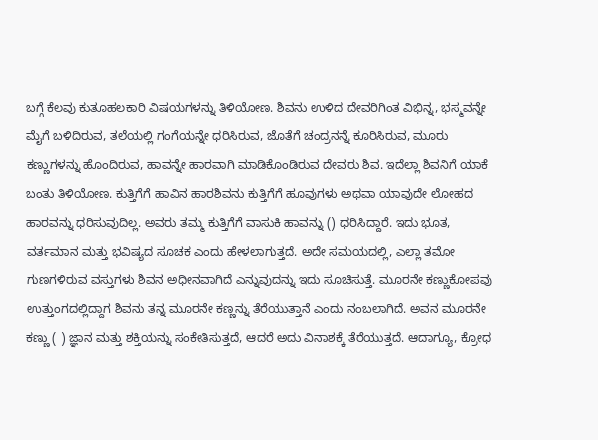ಬಗ್ಗೆ ಕೆಲವು ಕುತೂಹಲಕಾರಿ ವಿಷಯಗಳನ್ನು ತಿಳಿಯೋಣ. ಶಿವನು ಉಳಿದ ದೇವರಿಗಿಂತ ವಿಭಿನ್ನ, ಭಸ್ಮವನ್ನೇ ಮೈಗೆ ಬಳಿದಿರುವ, ತಲೆಯಲ್ಲಿ ಗಂಗೆಯನ್ನೇ ಧರಿಸಿರುವ, ಜೊತೆಗೆ ಚಂದ್ರನನ್ನೆ ಕೂರಿಸಿರುವ, ಮೂರು ಕಣ್ಣುಗಳನ್ನು ಹೊಂದಿರುವ, ಹಾವನ್ನೇ ಹಾರವಾಗಿ ಮಾಡಿಕೊಂಡಿರುವ ದೇವರು ಶಿವ. ಇದೆಲ್ಲಾ ಶಿವನಿಗೆ ಯಾಕೆ ಬಂತು ತಿಳಿಯೋಣ. ಕುತ್ತಿಗೆಗೆ ಹಾವಿನ ಹಾರಶಿವನು ಕುತ್ತಿಗೆಗೆ ಹೂವುಗಳು ಅಥವಾ ಯಾವುದೇ ಲೋಹದ ಹಾರವನ್ನು ಧರಿಸುವುದಿಲ್ಲ. ಅವರು ತಮ್ಮ ಕುತ್ತಿಗೆಗೆ ವಾಸುಕಿ ಹಾವನ್ನು () ಧರಿಸಿದ್ದಾರೆ. ಇದು ಭೂತ, ವರ್ತಮಾನ ಮತ್ತು ಭವಿಷ್ಯದ ಸೂಚಕ ಎಂದು ಹೇಳಲಾಗುತ್ತದೆ. ಅದೇ ಸಮಯದಲ್ಲಿ, ಎಲ್ಲಾ ತಮೋ ಗುಣಗಳಿರುವ ವಸ್ತುಗಳು ಶಿವನ ಅಧೀನವಾಗಿದೆ ಎನ್ನುವುದನ್ನು ಇದು ಸೂಚಿಸುತ್ತೆ. ಮೂರನೇ ಕಣ್ಣುಕೋಪವು ಉತ್ತುಂಗದಲ್ಲಿದ್ದಾಗ ಶಿವನು ತನ್ನ ಮೂರನೇ ಕಣ್ಣನ್ನು ತೆರೆಯುತ್ತಾನೆ ಎಂದು ನಂಬಲಾಗಿದೆ. ಅವನ ಮೂರನೇ ಕಣ್ಣು ( ) ಜ್ಞಾನ ಮತ್ತು ಶಕ್ತಿಯನ್ನು ಸಂಕೇತಿಸುತ್ತದೆ, ಆದರೆ ಅದು ವಿನಾಶಕ್ಕೆ ತೆರೆಯುತ್ತದೆ. ಆದಾಗ್ಯೂ, ಕ್ರೋಧ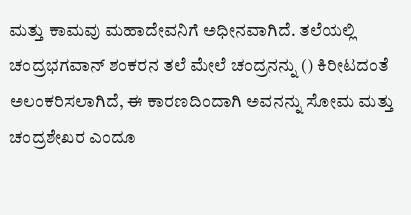ಮತ್ತು ಕಾಮವು ಮಹಾದೇವನಿಗೆ ಅಧೀನವಾಗಿದೆ. ತಲೆಯಲ್ಲಿ ಚಂದ್ರಭಗವಾನ್ ಶಂಕರನ ತಲೆ ಮೇಲೆ ಚಂದ್ರನನ್ನು () ಕಿರೀಟದಂತೆ ಅಲಂಕರಿಸಲಾಗಿದೆ, ಈ ಕಾರಣದಿಂದಾಗಿ ಅವನನ್ನು ಸೋಮ ಮತ್ತು ಚಂದ್ರಶೇಖರ ಎಂದೂ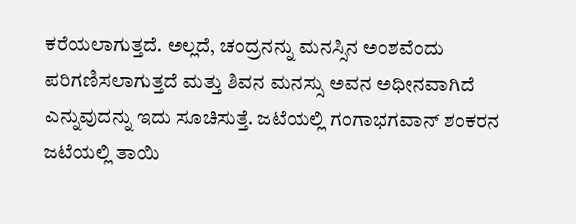ಕರೆಯಲಾಗುತ್ತದೆ. ಅಲ್ಲದೆ, ಚಂದ್ರನನ್ನು ಮನಸ್ಸಿನ ಅಂಶವೆಂದು ಪರಿಗಣಿಸಲಾಗುತ್ತದೆ ಮತ್ತು ಶಿವನ ಮನಸ್ಸು ಅವನ ಅಧೀನವಾಗಿದೆ ಎನ್ನುವುದನ್ನು ಇದು ಸೂಚಿಸುತ್ತೆ. ಜಟೆಯಲ್ಲಿ ಗಂಗಾಭಗವಾನ್ ಶಂಕರನ ಜಟೆಯಲ್ಲಿ ತಾಯಿ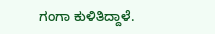ಗಂಗಾ ಕುಳಿತಿದ್ದಾಳೆ.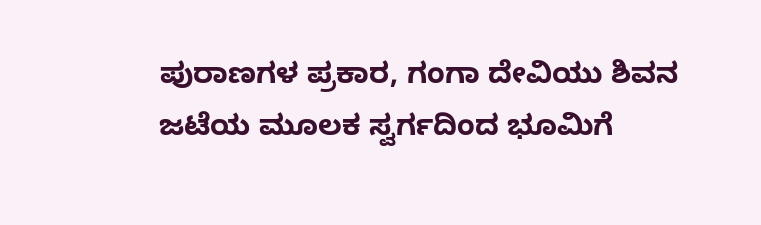ಪುರಾಣಗಳ ಪ್ರಕಾರ, ಗಂಗಾ ದೇವಿಯು ಶಿವನ ಜಟೆಯ ಮೂಲಕ ಸ್ವರ್ಗದಿಂದ ಭೂಮಿಗೆ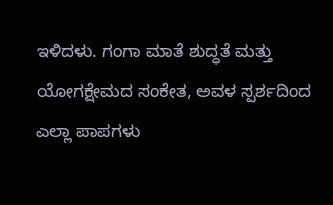ಇಳಿದಳು. ಗಂಗಾ ಮಾತೆ ಶುದ್ಧತೆ ಮತ್ತು ಯೋಗಕ್ಷೇಮದ ಸಂಕೇತ, ಅವಳ ಸ್ಪರ್ಶದಿಂದ ಎಲ್ಲಾ ಪಾಪಗಳು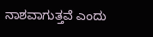ನಾಶವಾಗುತ್ತವೆ ಎಂದು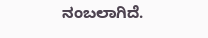ನಂಬಲಾಗಿದೆ.